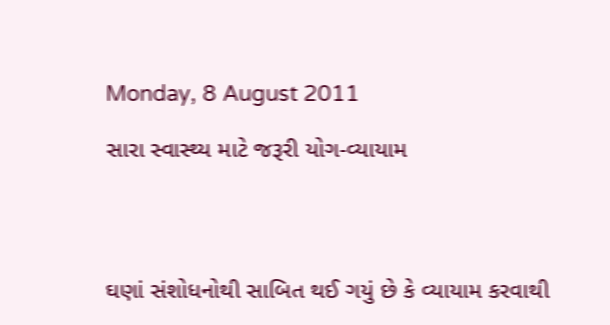Monday, 8 August 2011

સારા સ્વાસ્થ્ય માટે જરૂરી યોગ-વ્યાયામ




ઘણાં સંશોધનોથી સાબિત થઈ ગયું છે કે વ્યાયામ કરવાથી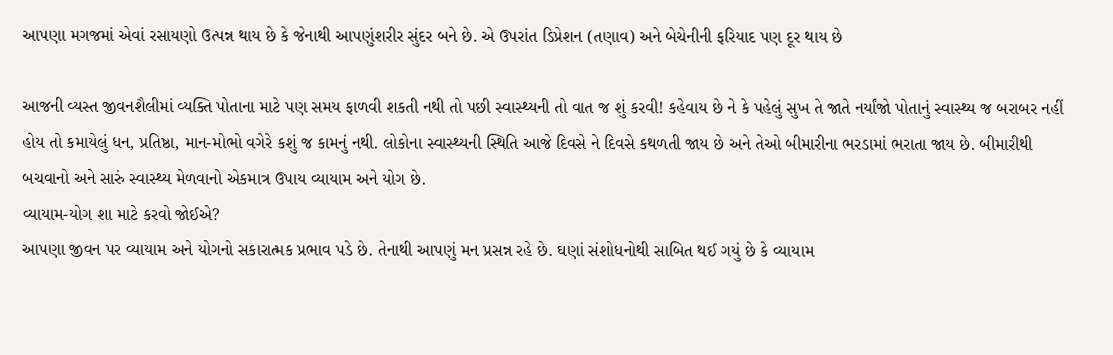આપણા મગજમાં એવાં રસાયણો ઉત્પન્ન થાય છે કે જેનાથી આપણુંશરીર સુંદર બને છે. એ ઉપરાંત ડિપ્રેશન (તણાવ) અને બેચેનીની ફરિયાદ પણ દૂર થાય છે

આજની વ્યસ્ત જીવનશૈલીમાં વ્યક્તિ પોતાના માટે પણ સમય ફાળવી શકતી નથી તો પછી સ્વાસ્થ્યની તો વાત જ શું કરવી! કહેવાય છે ને કે પહેલું સુખ તે જાતે નર્યાંજો પોતાનું સ્વાસ્થ્ય જ બરાબર નહીં હોય તો કમાયેલું ધન, પ્રતિષ્ઠા, માન-મોભો વગેરે કશું જ કામનું નથી. લોકોના સ્વાસ્થ્યની સ્થિતિ આજે દિવસે ને દિવસે કથળતી જાય છે અને તેઓ બીમારીના ભરડામાં ભરાતા જાય છે. બીમારીથી બચવાનો અને સારું સ્વાસ્થ્ય મેળવાનો એકમાત્ર ઉપાય વ્યાયામ અને યોગ છે.
વ્યાયામ-યોગ શા માટે કરવો જોઈએ?
આપણા જીવન પર વ્યાયામ અને યોગનો સકારાત્મક પ્રભાવ પડે છે. તેનાથી આપણું મન પ્રસન્ન રહે છે. ઘણાં સંશોધનોથી સાબિત થઈ ગયું છે કે વ્યાયામ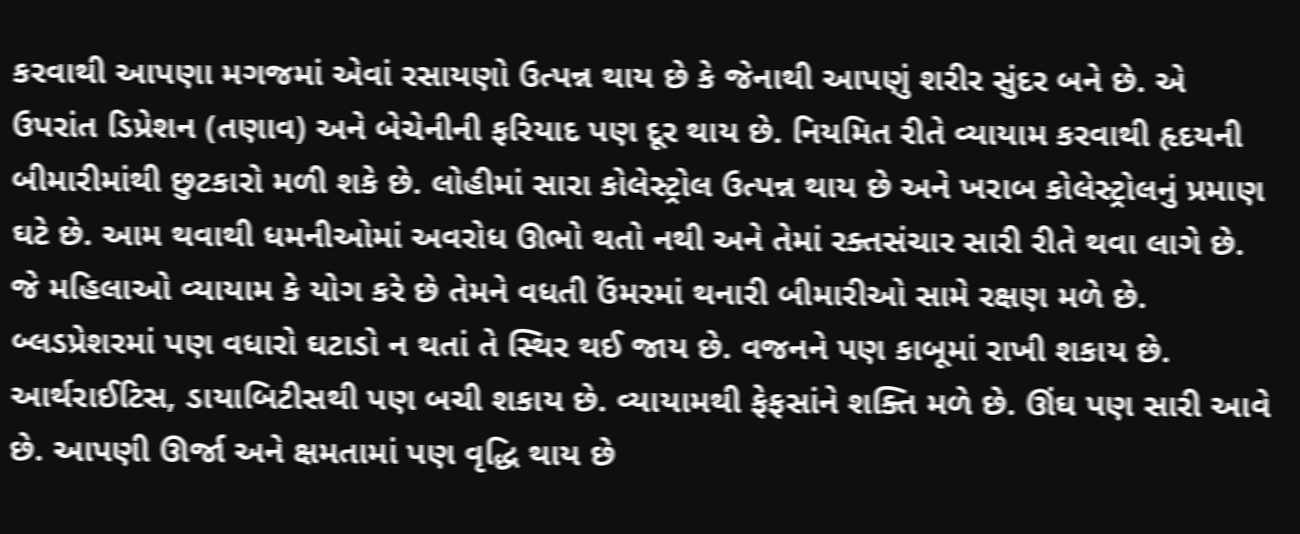કરવાથી આપણા મગજમાં એવાં રસાયણો ઉત્પન્ન થાય છે કે જેનાથી આપણું શરીર સુંદર બને છે. એ ઉપરાંત ડિપ્રેશન (તણાવ) અને બેચેનીની ફરિયાદ પણ દૂર થાય છે. નિયમિત રીતે વ્યાયામ કરવાથી હૃદયની બીમારીમાંથી છુટકારો મળી શકે છે. લોહીમાં સારા કોલેસ્ટ્રોલ ઉત્પન્ન થાય છે અને ખરાબ કોલેસ્ટ્રોલનું પ્રમાણ ઘટે છે. આમ થવાથી ધમનીઓમાં અવરોધ ઊભો થતો નથી અને તેમાં રક્તસંચાર સારી રીતે થવા લાગે છે. જે મહિલાઓ વ્યાયામ કે યોગ કરે છે તેમને વધતી ઉંમરમાં થનારી બીમારીઓ સામે રક્ષણ મળે છે. બ્લડપ્રેશરમાં પણ વધારો ઘટાડો ન થતાં તે સ્થિર થઈ જાય છે. વજનને પણ કાબૂમાં રાખી શકાય છે. આર્થરાઈટિસ, ડાયાબિટીસથી પણ બચી શકાય છે. વ્યાયામથી ફેફસાંને શક્તિ મળે છે. ઊંઘ પણ સારી આવે છે. આપણી ઊર્જા અને ક્ષમતામાં પણ વૃદ્ધિ થાય છે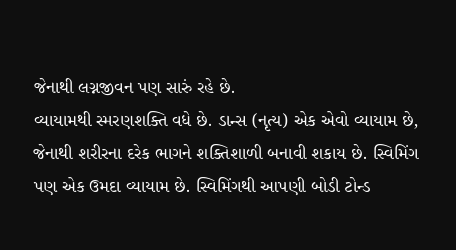જેનાથી લગ્નજીવન પણ સારું રહે છે.
વ્યાયામથી સ્મરણશક્તિ વધે છે. ડાન્સ (નૃત્ય) એક એવો વ્યાયામ છે, જેનાથી શરીરના દરેક ભાગને શક્તિશાળી બનાવી શકાય છે. સ્વિમિંગ પણ એક ઉમદા વ્યાયામ છે. સ્વિમિંગથી આપણી બોડી ટોન્ડ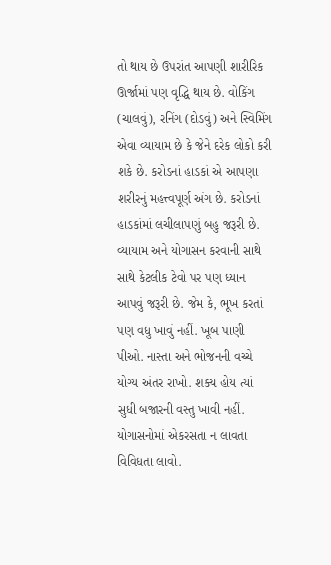તો થાય છે ઉપરાંત આપણી શારીરિક ઊર્જામાં પણ વૃદ્ધિ થાય છે. વોકિંગ (ચાલવું), રનિંગ (દોડવું) અને સ્વિમિંગ એવા વ્યાયામ છે કે જેને દરેક લોકો કરી શકે છે. કરોડનાં હાડકાં એ આપણા શરીરનું મહત્ત્વપૂર્ણ અંગ છે. કરોડનાં હાડકાંમાં લચીલાપણું બહુ જરૂરી છે. વ્યાયામ અને યોગાસન કરવાની સાથે સાથે કેટલીક ટેવો પર પણ ધ્યાન આપવું જરૂરી છે. જેમ કે, ભૂખ કરતાં પણ વધુ ખાવું નહીં. ખૂબ પાણી પીઓ. નાસ્તા અને ભોજનની વચ્ચે યોગ્ય અંતર રાખો. શક્ય હોય ત્યાં સુધી બજારની વસ્તુ ખાવી નહીં. યોગાસનોમાં એકરસતા ન લાવતા વિવિધતા લાવો.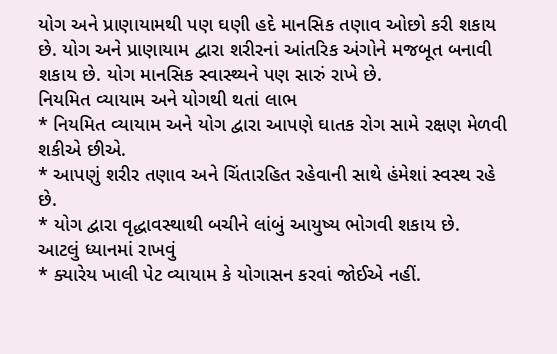યોગ અને પ્રાણાયામથી પણ ઘણી હદે માનસિક તણાવ ઓછો કરી શકાય છે. યોગ અને પ્રાણાયામ દ્વારા શરીરનાં આંતરિક અંગોને મજબૂત બનાવી શકાય છે. યોગ માનસિક સ્વાસ્થ્યને પણ સારું રાખે છે.
નિયમિત વ્યાયામ અને યોગથી થતાં લાભ
* નિયમિત વ્યાયામ અને યોગ દ્વારા આપણે ઘાતક રોગ સામે રક્ષણ મેળવી શકીએ છીએ.
* આપણું શરીર તણાવ અને ચિંતારહિત રહેવાની સાથે હંમેશાં સ્વસ્થ રહે છે.
* યોગ દ્વારા વૃદ્ધાવસ્થાથી બચીને લાંબું આયુષ્ય ભોગવી શકાય છે.
આટલું ધ્યાનમાં રાખવું
* ક્યારેય ખાલી પેટ વ્યાયામ કે યોગાસન કરવાં જોઈએ નહીં.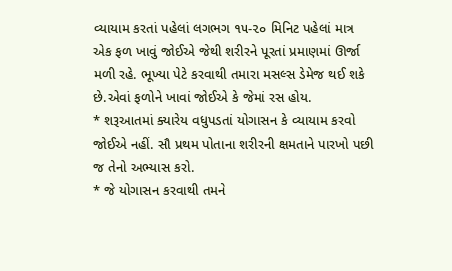વ્યાયામ કરતાં પહેલાં લગભગ ૧૫-૨૦ મિનિટ પહેલાં માત્ર એક ફળ ખાવું જોઈએ જેથી શરીરને પૂરતાં પ્રમાણમાં ઊર્જા મળી રહે. ભૂખ્યા પેટે કરવાથી તમારા મસલ્સ ડેમેજ થઈ શકે છે.એવાં ફળોને ખાવાં જોઈએ કે જેમાં રસ હોય.
* શરૂઆતમાં ક્યારેય વધુપડતાં યોગાસન કે વ્યાયામ કરવો જોઈએ નહીં. સૌ પ્રથમ પોતાના શરીરની ક્ષમતાને પારખો પછી જ તેનો અભ્યાસ કરો.
* જે યોગાસન કરવાથી તમને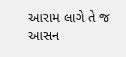આરામ લાગે તે જ આસન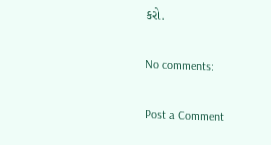કરો.

No comments:

Post a Comment